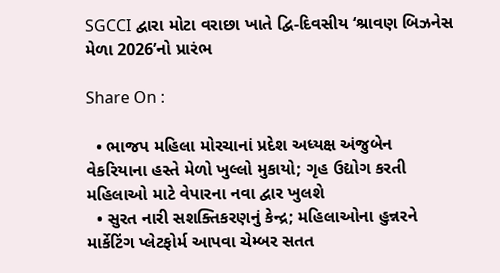SGCCI દ્વારા મોટા વરાછા ખાતે દ્વિ-દિવસીય ‘શ્રાવણ બિઝનેસ મેળા 2026’નો પ્રારંભ

Share On :

  • ભાજપ મહિલા મોરચાનાં પ્રદેશ અધ્યક્ષ અંજુબેન વેકરિયાના હસ્તે મેળો ખુલ્લો મુકાયો; ગૃહ ઉદ્યોગ કરતી મહિલાઓ માટે વેપારના નવા દ્વાર ખુલશે
  • સુરત નારી સશક્તિકરણનું કેન્દ્ર; મહિલાઓના હુન્નરને માર્કેટિંગ પ્લેટફોર્મ આપવા ચેમ્બર સતત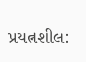પ્રયત્નશીલ: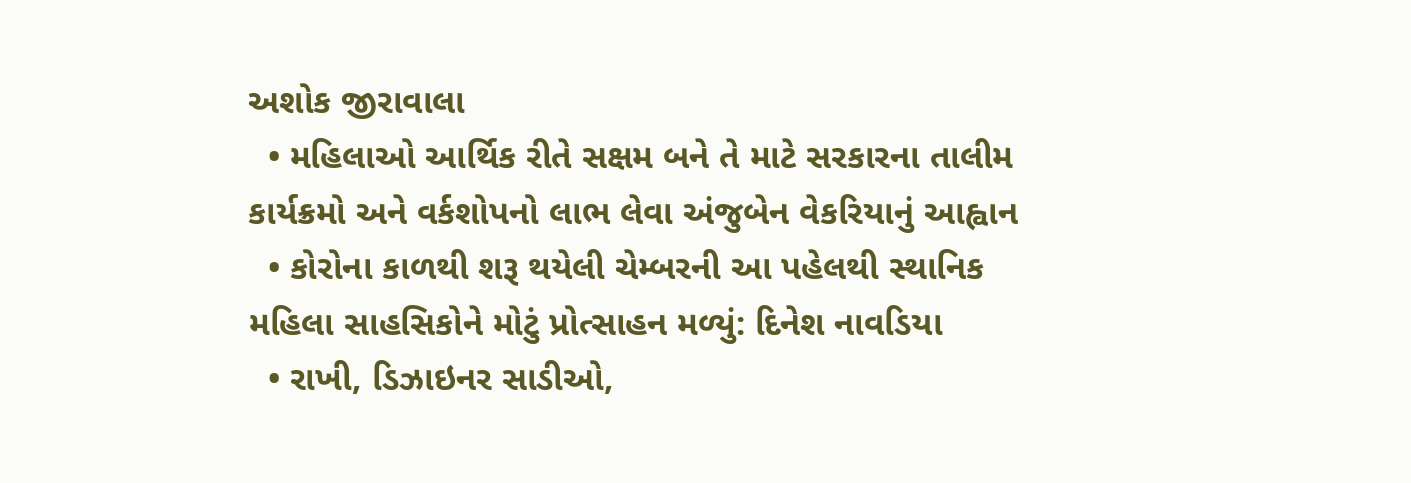અશોક જીરાવાલા
  • મહિલાઓ આર્થિક રીતે સક્ષમ બને તે માટે સરકારના તાલીમ કાર્યક્રમો અને વર્કશોપનો લાભ લેવા અંજુબેન વેકરિયાનું આહ્વાન
  • કોરોના કાળથી શરૂ થયેલી ચેમ્બરની આ પહેલથી સ્થાનિક મહિલા સાહસિકોને મોટું પ્રોત્સાહન મળ્યું: દિનેશ નાવડિયા
  • રાખી, ડિઝાઇનર સાડીઓ,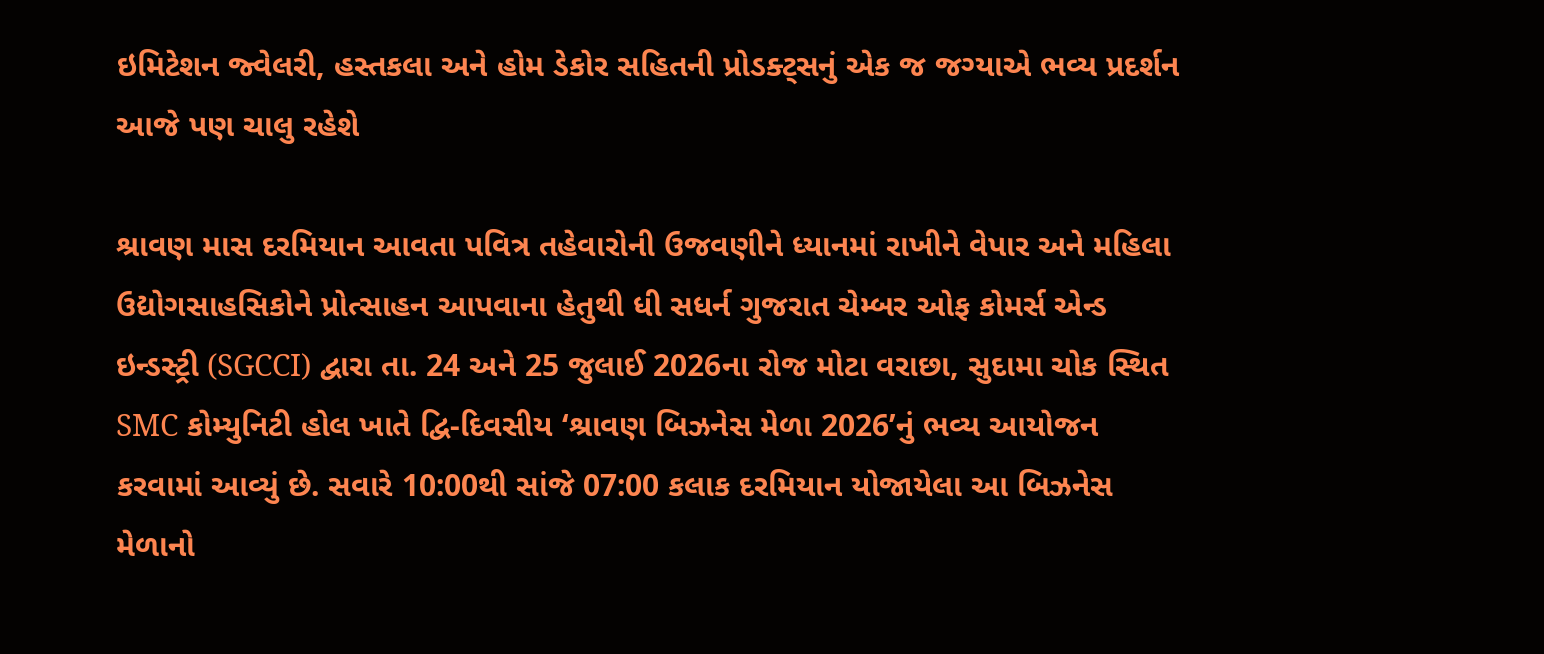ઇમિટેશન જ્વેલરી, હસ્તકલા અને હોમ ડેકોર સહિતની પ્રોડક્ટ્સનું એક જ જગ્યાએ ભવ્ય પ્રદર્શન આજે પણ ચાલુ રહેશે

શ્રાવણ માસ દરમિયાન આવતા પવિત્ર તહેવારોની ઉજવણીને ધ્યાનમાં રાખીને વેપાર અને મહિલા ઉદ્યોગસાહસિકોને પ્રોત્સાહન આપવાના હેતુથી ધી સધર્ન ગુજરાત ચેમ્બર ઓફ કોમર્સ એન્ડ ઇન્ડસ્ટ્રી (SGCCI) દ્વારા તા. 24 અને 25 જુલાઈ 2026ના રોજ મોટા વરાછા, સુદામા ચોક સ્થિત SMC કોમ્યુનિટી હોલ ખાતે દ્વિ-દિવસીય ‘શ્રાવણ બિઝનેસ મેળા 2026’નું ભવ્ય આયોજન કરવામાં આવ્યું છે. સવારે 10:00થી સાંજે 07:00 કલાક દરમિયાન યોજાયેલા આ બિઝનેસ મેળાનો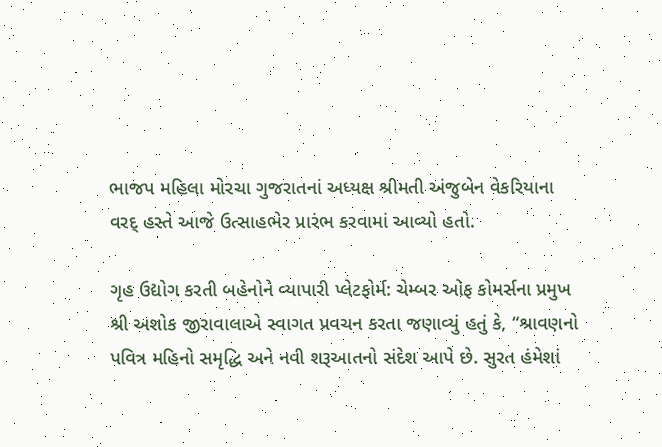ભાજપ મહિલા મોરચા ગુજરાતનાં અધ્યક્ષ શ્રીમતી અંજુબેન વેકરિયાના વરદ્‌ હસ્તે આજે ઉત્સાહભેર પ્રારંભ કરવામાં આવ્યો હતો.

ગૃહ ઉદ્યોગ કરતી બહેનોને વ્યાપારી પ્લેટફોર્મ: ચેમ્બર ઓફ કોમર્સના પ્રમુખ શ્રી અશોક જીરાવાલાએ સ્વાગત પ્રવચન કરતા જણાવ્યું હતું કે, “શ્રાવણનો પવિત્ર મહિનો સમૃદ્ધિ અને નવી શરૂઆતનો સંદેશ આપે છે. સુરત હંમેશાં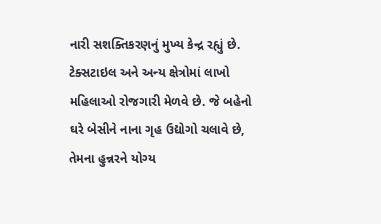નારી સશક્તિકરણનું મુખ્ય કેન્દ્ર રહ્યું છે. ટેક્સટાઇલ અને અન્ય ક્ષેત્રોમાં લાખો મહિલાઓ રોજગારી મેળવે છે. જે બહેનો ઘરે બેસીને નાના ગૃહ ઉદ્યોગો ચલાવે છે, તેમના હુન્નરને યોગ્ય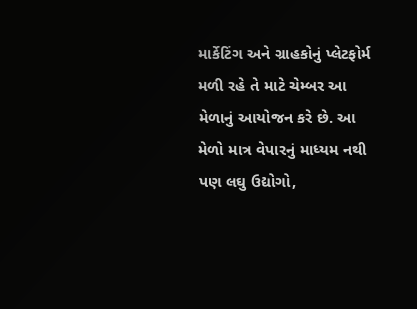માર્કેટિંગ અને ગ્રાહકોનું પ્લેટફોર્મ મળી રહે તે માટે ચેમ્બર આ મેળાનું આયોજન કરે છે. આ મેળો માત્ર વેપારનું માધ્યમ નથી પણ લઘુ ઉદ્યોગો,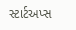સ્ટાર્ટઅપ્સ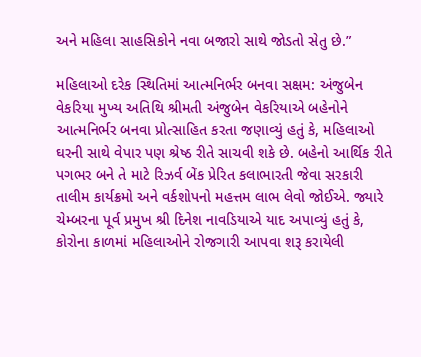અને મહિલા સાહસિકોને નવા બજારો સાથે જોડતો સેતુ છે.”

મહિલાઓ દરેક સ્થિતિમાં આત્મનિર્ભર બનવા સક્ષમ: અંજુબેન વેકરિયા મુખ્ય અતિથિ શ્રીમતી અંજુબેન વેકરિયાએ બહેનોને આત્મનિર્ભર બનવા પ્રોત્સાહિત કરતા જણાવ્યું હતું કે, મહિલાઓ ઘરની સાથે વેપાર પણ શ્રેષ્ઠ રીતે સાચવી શકે છે. બહેનો આર્થિક રીતે પગભર બને તે માટે રિઝર્વ બેંક પ્રેરિત કલાભારતી જેવા સરકારી તાલીમ કાર્યક્રમો અને વર્કશોપનો મહત્તમ લાભ લેવો જોઈએ. જ્યારે ચેમ્બરના પૂર્વ પ્રમુખ શ્રી દિનેશ નાવડિયાએ યાદ અપાવ્યું હતું કે, કોરોના કાળમાં મહિલાઓને રોજગારી આપવા શરૂ કરાયેલી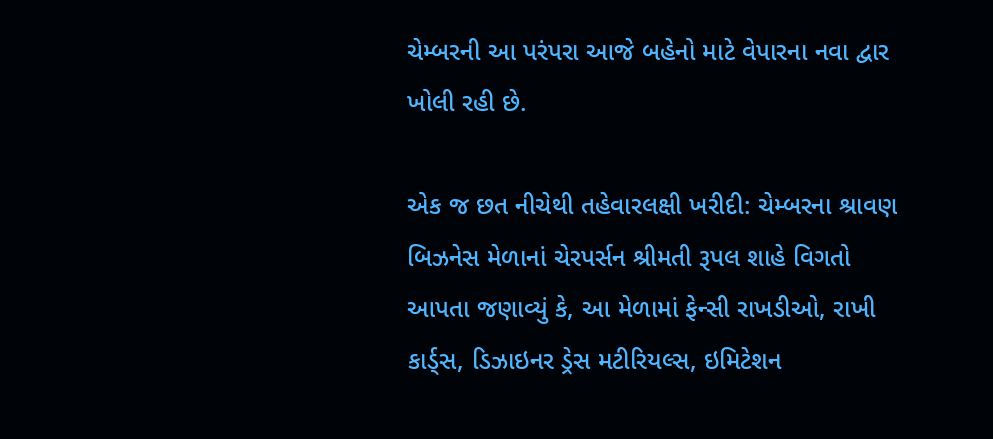ચેમ્બરની આ પરંપરા આજે બહેનો માટે વેપારના નવા દ્વાર ખોલી રહી છે.

એક જ છત નીચેથી તહેવારલક્ષી ખરીદી: ચેમ્બરના શ્રાવણ બિઝનેસ મેળાનાં ચેરપર્સન શ્રીમતી રૂપલ શાહે વિગતો આપતા જણાવ્યું કે, આ મેળામાં ફેન્સી રાખડીઓ, રાખી કાર્ડ્સ, ડિઝાઇનર ડ્રેસ મટીરિયલ્સ, ઇમિટેશન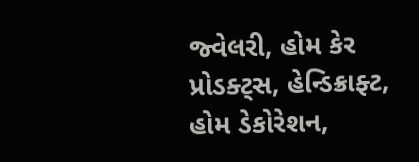જ્વેલરી, હોમ કેર પ્રોડક્ટ્સ, હેન્ડિક્રાફ્ટ, હોમ ડેકોરેશન,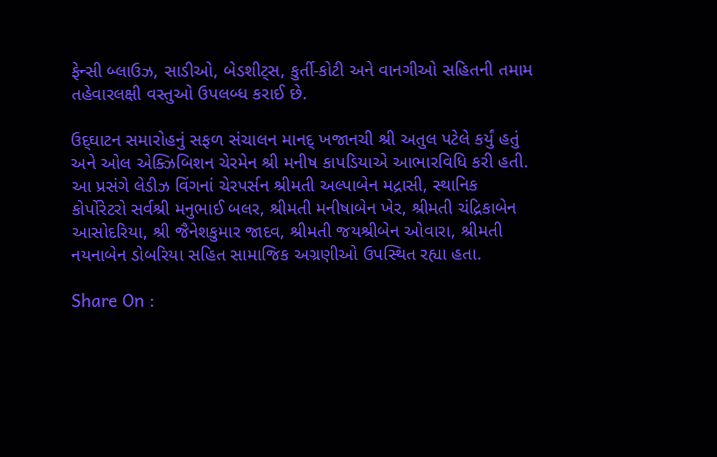ફેન્સી બ્લાઉઝ, સાડીઓ, બેડશીટ્સ, કુર્તી-કોટી અને વાનગીઓ સહિતની તમામ તહેવારલક્ષી વસ્તુઓ ઉપલબ્ધ કરાઈ છે.

ઉદ્‌ઘાટન સમારોહનું સફળ સંચાલન માનદ્ ખજાનચી શ્રી અતુલ પટેલે કર્યું હતું અને ઓલ એક્ઝિબિશન ચેરમેન શ્રી મનીષ કાપડિયાએ આભારવિધિ કરી હતી. આ પ્રસંગે લેડીઝ વિંગનાં ચેરપર્સન શ્રીમતી અલ્પાબેન મદ્રાસી, સ્થાનિક કોર્પોરેટરો સર્વશ્રી મનુભાઈ બલર, શ્રીમતી મનીષાબેન ખેર, શ્રીમતી ચંદ્રિકાબેન આસોદરિયા, શ્રી જૈનેશકુમાર જાદવ, શ્રીમતી જયશ્રીબેન ઓવારા, શ્રીમતી નયનાબેન ડોબરિયા સહિત સામાજિક અગ્રણીઓ ઉપસ્થિત રહ્યા હતા.

Share On :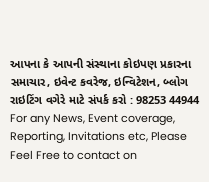આપના કે આપની સંસ્થાના કોઇપણ પ્રકારના સમાચાર, ઇવેન્ટ કવરેજ, ઇન્વિટેશન, બ્લોગ રાઇટિંગ વગેરે માટે સંપર્ક કરો : 98253 44944
For any News, Event coverage, Reporting, Invitations etc, Please Feel Free to contact on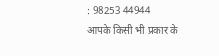: 98253 44944
आपके किसी भी प्रकार के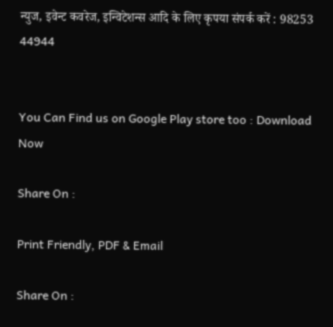न्युज, इवेन्ट कवरेज, इन्विटेशन्स आदि के लिए कृपया संपर्क करें : 98253 44944


You Can Find us on Google Play store too : Download Now

Share On :

Print Friendly, PDF & Email

Share On :